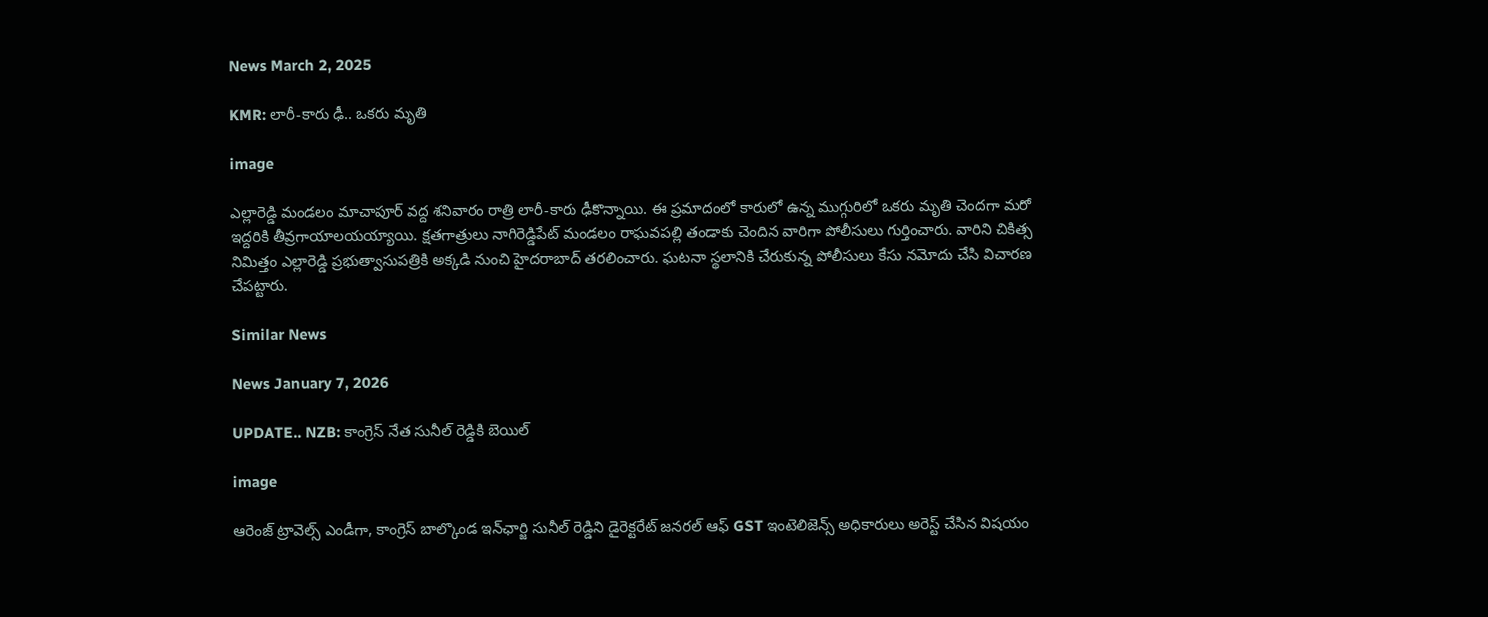News March 2, 2025

KMR: లారీ-కారు ఢీ.. ఒకరు మృతి

image

ఎల్లారెడ్డి మండలం మాచాపూర్ వద్ద శనివారం రాత్రి లారీ-కారు ఢీకొన్నాయి. ఈ ప్రమాదంలో కారులో ఉన్న ముగ్గురిలో ఒకరు మృతి చెందగా మరో ఇద్దరికి తీవ్రగాయాలయయ్యాయి. క్షతగాత్రులు నాగిరెడ్డిపేట్ మండలం రాఘవపల్లి తండాకు చెందిన వారిగా పోలీసులు గుర్తించారు. వారిని చికిత్స నిమిత్తం ఎల్లారెడ్డి ప్రభుత్వాసుపత్రికి అక్కడి నుంచి హైదరాబాద్ తరలించారు. ఘటనా స్థలానికి చేరుకున్న పోలీసులు కేసు నమోదు చేసి విచారణ చేపట్టారు.

Similar News

News January 7, 2026

UPDATE.. NZB: కాంగ్రెస్ నేత సునీల్ రెడ్డికి బెయిల్

image

ఆరెంజ్ ట్రావెల్స్ ఎండీగా, కాంగ్రెస్ బాల్కొండ ఇన్‌ఛార్జి సునీల్ రెడ్డిని డైరెక్టరేట్ జనరల్ ఆఫ్ GST ఇంటెలిజెన్స్ అధికారులు అరెస్ట్ చేసిన విషయం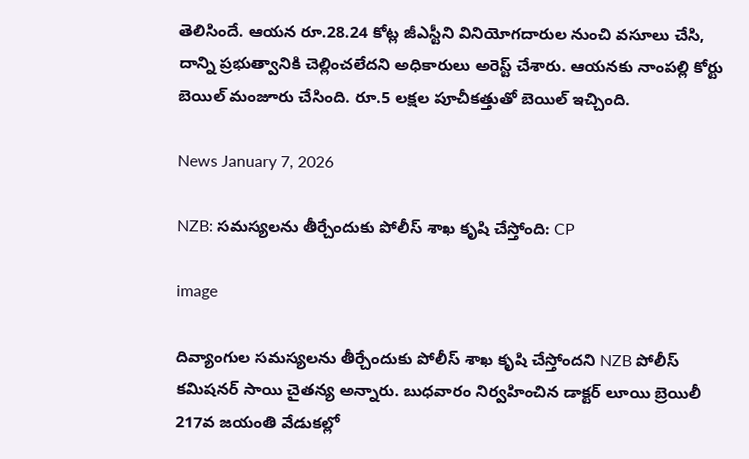తెలిసిందే. ఆయన రూ.28.24 కోట్ల జీఎస్టీని వినియోగదారుల నుంచి వసూలు చేసి, దాన్ని ప్రభుత్వానికి చెల్లించలేదని అధికారులు అరెస్ట్ చేశారు. ఆయనకు నాంపల్లి కోర్టు బెయిల్ మంజూరు చేసింది. రూ.5 లక్షల పూచీకత్తుతో బెయిల్ ఇచ్చింది.

News January 7, 2026

NZB: సమస్యలను తీర్చేందుకు పోలీస్ శాఖ కృషి చేస్తోంది: CP

image

దివ్యాంగుల సమస్యలను తీర్చేందుకు పోలీస్ శాఖ కృషి చేస్తోందని NZB పోలీస్ కమిషనర్ సాయి చైతన్య అన్నారు. బుధవారం నిర్వహించిన డాక్టర్ లూయి బ్రెయిలీ 217వ జయంతి వేడుకల్లో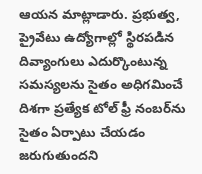ఆయన మాట్లాడారు. ప్రభుత్వ, ప్రైవేటు ఉద్యోగాల్లో స్థిరపడిన దివ్యాంగులు ఎదుర్కొంటున్న సమస్యలను సైతం అధిగమించే దిశగా ప్రత్యేక టోల్ ఫ్రీ నంబర్‌ను సైతం ఏర్పాటు చేయడం జరుగుతుందని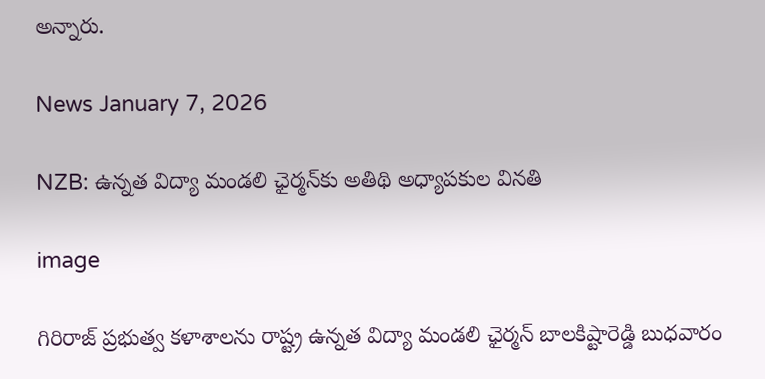అన్నారు.

News January 7, 2026

NZB: ఉన్నత విద్యా మండలి ఛైర్మన్‌కు అతిథి అధ్యాపకుల వినతి

image

గిరిరాజ్ ప్రభుత్వ కళాశాలను రాష్ట్ర ఉన్నత విద్యా మండలి ఛైర్మన్ బాలకిష్టారెడ్డి బుధవారం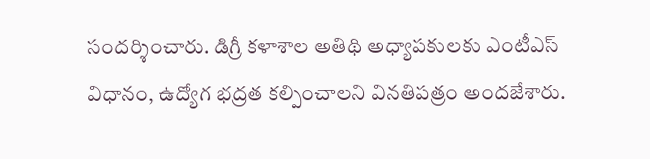సందర్శించారు. డిగ్రీ కళాశాల అతిథి అధ్యాపకులకు ఎంటీఎస్ విధానం, ఉద్యోగ భద్రత కల్పించాలని వినతిపత్రం అందజేశారు.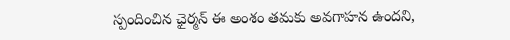స్పందించిన ఛైర్మన్ ఈ అంశం తమకు అవగాహన ఉందని,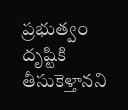ప్రభుత్వం దృష్టికి తీసుకెళ్తానని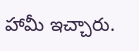హామీ ఇచ్చారు.